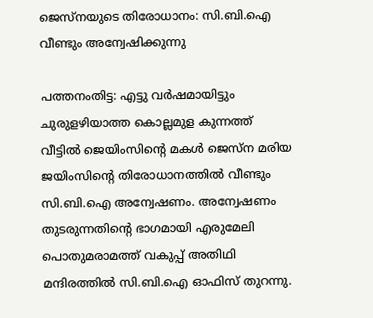ജെസ്‌നയുടെ തിരോധാനം: സി.ബി.ഐ വീണ്ടും അന്വേഷിക്കുന്നു

പത്തനംതിട്ട: എട്ടു വർഷമായിട്ടും ചുരുളഴിയാത്ത കൊല്ലമുള കുന്നത്ത് വീട്ടിൽ ജെയിംസിന്‍റെ മകൾ ജെസ്‌ന മരിയ ജയിംസിന്റെ തിരോധാനത്തിൽ വീണ്ടും സി.ബി.ഐ അന്വേഷണം. അന്വേഷണം തുടരുന്നതിന്റെ ഭാഗമായി എരുമേലി പൊതുമരാമത്ത് വകുപ്പ് അതിഥി മന്ദിരത്തിൽ സി.ബി.ഐ ഓഫിസ് തുറന്നു.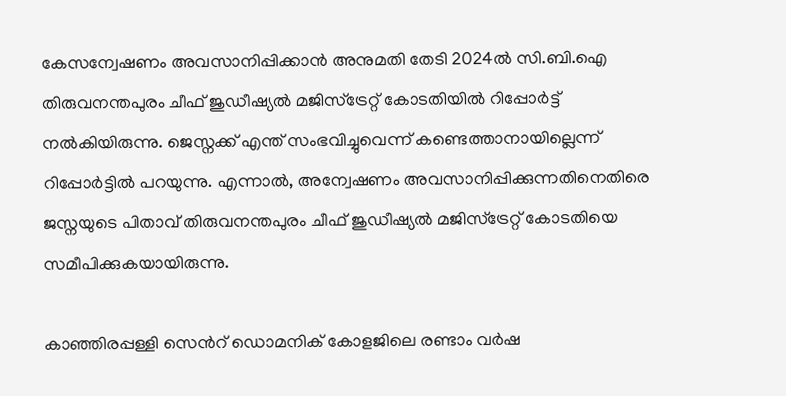കേസന്വേഷണം അവസാനിപ്പിക്കാൻ അനുമതി തേടി 2024ൽ സി.ബി.ഐ തിരുവനന്തപുരം ചീഫ് ജുഡീഷ്യൽ മജിസ്ട്രേറ്റ് കോടതിയിൽ റിപ്പോർട്ട് നൽകിയിരുന്നു. ജെസ്നക്ക് എന്ത് സംഭവിച്ചുവെന്ന് കണ്ടെത്താനായില്ലെന്ന് റിപ്പോർട്ടിൽ പറയുന്നു. എന്നാൽ, അന്വേഷണം അവസാനിപ്പിക്കുന്നതിനെതിരെ ജസ്നയുടെ പിതാവ് തിരുവനന്തപുരം ചീഫ് ജുഡീഷ്യൽ മജിസ്ട്രേറ്റ് കോടതിയെ സമീപിക്കുകയായിരുന്നു.

കാഞ്ഞിരപ്പള്ളി സെന്‍റ് ഡൊമനിക് കോളജിലെ രണ്ടാം വർഷ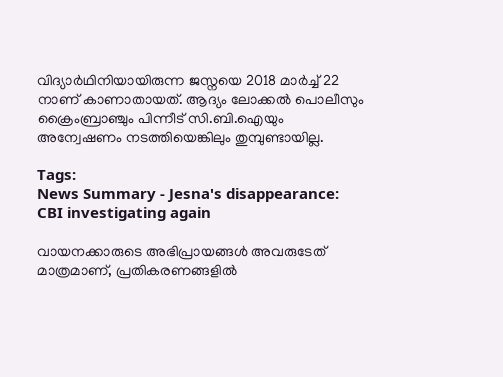വിദ്യാർഥിനിയായിരുന്ന ജസ്നയെ 2018 മാർച്ച് 22 നാണ് കാണാതായത്. ആദ്യം ലോക്കൽ പൊലീസും ക്രൈംബ്രാഞ്ചും പിന്നീട് സി.ബി.ഐയും അന്വേഷണം നടത്തിയെങ്കിലും തുമ്പുണ്ടായില്ല.

Tags:
News Summary - Jesna's disappearance: CBI investigating again

വായനക്കാരുടെ അഭിപ്രായങ്ങള്‍ അവരുടേത് മാത്രമാണ്, പ്രതികരണങ്ങളിൽ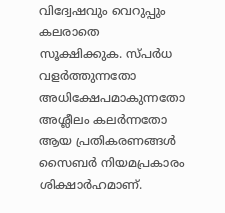വിദ്വേഷവും വെറുപ്പും കലരാതെ സൂക്ഷിക്കുക. സ്പർധ വളർത്തുന്നതോ അധിക്ഷേപമാകുന്നതോ അശ്ലീലം കലർന്നതോ ആയ പ്രതികരണങ്ങൾ സൈബർ നിയമപ്രകാരം ശിക്ഷാർഹമാണ്.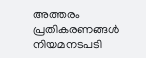അത്തരം പ്രതികരണങ്ങൾ നിയമനടപടി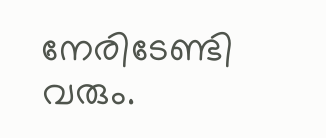നേരിടേണ്ടി വരും.